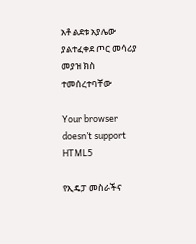አቶ ልደቱ አያሌው ያልተፈቀደ ጦር መሳሪያ መያዝ ክስ ተመሰረተባቸው

Your browser doesn’t support HTML5

የኢዴፓ መስራችና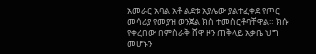አመራር አባል አቶ ልደቱ አያሌው ያልተፈቀደ የጦር መሳሪያ የመያዝ ወንጀል ክስ ተመስርቶባቸዋል። ክሱ የቀረበው በምስራቅ ሸዋ ዞን ጠቅላይ አቃቤ ህግ መሆኑን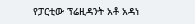የፓርቲው ፕሬዚዳንት አቶ አዳነ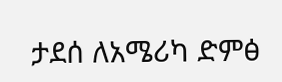ታደሰ ለአሜሪካ ድምፅ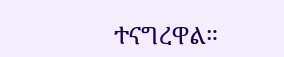ተናግረዋል።